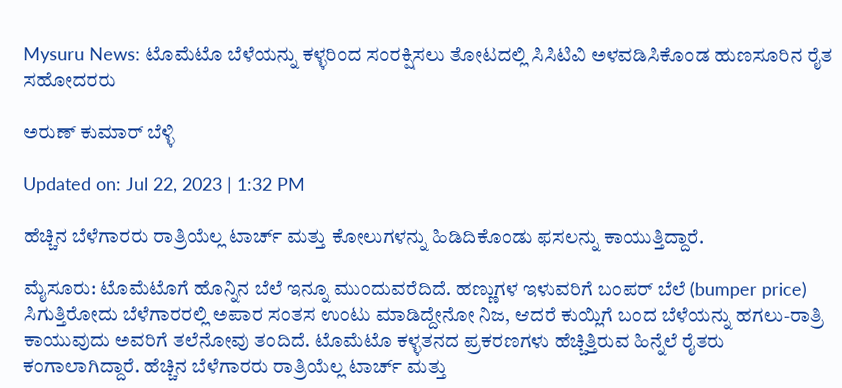Mysuru News: ಟೊಮೆಟೊ ಬೆಳೆಯನ್ನು ಕಳ್ಳರಿಂದ ಸಂರಕ್ಷಿಸಲು ತೋಟದಲ್ಲಿ ಸಿಸಿಟಿವಿ ಅಳವಡಿಸಿಕೊಂಡ ಹುಣಸೂರಿನ ರೈತ ಸಹೋದರರು

ಅರುಣ್ ಕುಮಾರ್ ಬೆಳ್ಳಿ

Updated on: Jul 22, 2023 | 1:32 PM

ಹೆಚ್ಚಿನ ಬೆಳೆಗಾರರು ರಾತ್ರಿಯೆಲ್ಲ ಟಾರ್ಚ್ ಮತ್ತು ಕೋಲುಗಳನ್ನು ಹಿಡಿದಿಕೊಂಡು ಫಸಲನ್ನು ಕಾಯುತ್ತಿದ್ದಾರೆ.

ಮೈಸೂರು: ಟೊಮೆಟೊಗೆ ಹೊನ್ನಿನ ಬೆಲೆ ಇನ್ನೂ ಮುಂದುವರೆದಿದೆ. ಹಣ್ಣುಗಳ ಇಳುವರಿಗೆ ಬಂಪರ್ ಬೆಲೆ (bumper price) ಸಿಗುತ್ತಿರೋದು ಬೆಳೆಗಾರರಲ್ಲಿ ಅಪಾರ ಸಂತಸ ಉಂಟು ಮಾಡಿದ್ದೇನೋ ನಿಜ, ಆದರೆ ಕುಯ್ಲಿಗೆ ಬಂದ ಬೆಳೆಯನ್ನು ಹಗಲು-ರಾತ್ರಿ ಕಾಯುವುದು ಅವರಿಗೆ ತಲೆನೋವು ತಂದಿದೆ. ಟೊಮೆಟೊ ಕಳ್ಳತನದ ಪ್ರಕರಣಗಳು ಹೆಚ್ಚಿತ್ತಿರುವ ಹಿನ್ನೆಲೆ ರೈತರು ಕಂಗಾಲಾಗಿದ್ದಾರೆ. ಹೆಚ್ಚಿನ ಬೆಳೆಗಾರರು ರಾತ್ರಿಯೆಲ್ಲ ಟಾರ್ಚ್ ಮತ್ತು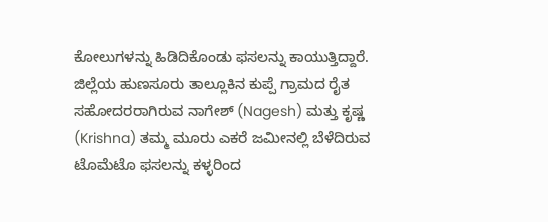ಕೋಲುಗಳನ್ನು ಹಿಡಿದಿಕೊಂಡು ಫಸಲನ್ನು ಕಾಯುತ್ತಿದ್ದಾರೆ. ಜಿಲ್ಲೆಯ ಹುಣಸೂರು ತಾಲ್ಲೂಕಿನ ಕುಪ್ಪೆ ಗ್ರಾಮದ ರೈತ ಸಹೋದರರಾಗಿರುವ ನಾಗೇಶ್ (Nagesh) ಮತ್ತು ಕೃಷ್ಣ (Krishna) ತಮ್ಮ ಮೂರು ಎಕರೆ ಜಮೀನಲ್ಲಿ ಬೆಳೆದಿರುವ ಟೊಮೆಟೊ ಫಸಲನ್ನು ಕಳ್ಳರಿಂದ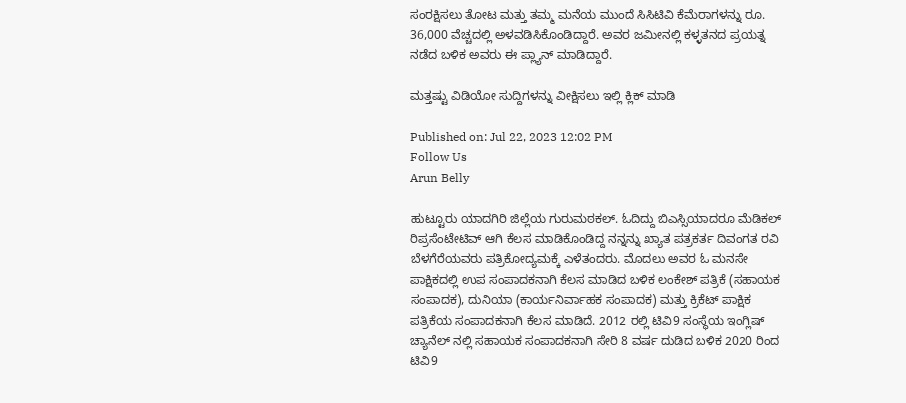ಸಂರಕ್ಷಿಸಲು ತೋಟ ಮತ್ತು ತಮ್ಮ ಮನೆಯ ಮುಂದೆ ಸಿಸಿಟಿವಿ ಕೆಮೆರಾಗಳನ್ನು ರೂ. 36,000 ವೆಚ್ಚದಲ್ಲಿ ಅಳವಡಿಸಿಕೊಂಡಿದ್ದಾರೆ. ಅವರ ಜಮೀನಲ್ಲಿ ಕಳ್ಳತನದ ಪ್ರಯತ್ನ ನಡೆದ ಬಳಿಕ ಅವರು ಈ ಪ್ಲ್ಯಾನ್ ಮಾಡಿದ್ದಾರೆ.

ಮತ್ತಷ್ಟು ವಿಡಿಯೋ ಸುದ್ದಿಗಳನ್ನು ವೀಕ್ಷಿಸಲು ಇಲ್ಲಿ ಕ್ಲಿಕ್ ಮಾಡಿ

Published on: Jul 22, 2023 12:02 PM
Follow Us
Arun Belly

ಹುಟ್ಟೂರು ಯಾದಗಿರಿ ಜಿಲ್ಲೆಯ ಗುರುಮಠಕಲ್. ಓದಿದ್ದು ಬಿಎಸ್ಸಿಯಾದರೂ ಮೆಡಿಕಲ್ ರಿಪ್ರಸೆಂಟೇಟಿವ್ ಆಗಿ ಕೆಲಸ ಮಾಡಿಕೊಂಡಿದ್ದ ನನ್ನನ್ನು ಖ್ಯಾತ ಪತ್ರಕರ್ತ ದಿವಂಗತ ರವಿ ಬೆಳಗೆರೆಯವರು ಪತ್ರಿಕೋದ್ಯಮಕ್ಕೆ ಎಳೆತಂದರು. ಮೊದಲು ಅವರ ಓ ಮನಸೇ ಪಾಕ್ಷಿಕದಲ್ಲಿ ಉಪ ಸಂಪಾದಕನಾಗಿ ಕೆಲಸ ಮಾಡಿದ ಬಳಿಕ ಲಂಕೇಶ್ ಪತ್ರಿಕೆ (ಸಹಾಯಕ ಸಂಪಾದಕ), ದುನಿಯಾ (ಕಾರ್ಯನಿರ್ವಾಹಕ ಸಂಪಾದಕ) ಮತ್ತು ಕ್ರಿಕೆಟ್ ಪಾಕ್ಷಿಕ ಪತ್ರಿಕೆಯ ಸಂಪಾದಕನಾಗಿ ಕೆಲಸ ಮಾಡಿದೆ. 2012 ರಲ್ಲಿ ಟಿವಿ9 ಸಂಸ್ಥೆಯ ಇಂಗ್ಲಿಷ್ ಚ್ಯಾನೆಲ್ ನಲ್ಲಿ ಸಹಾಯಕ ಸಂಪಾದಕನಾಗಿ ಸೇರಿ 8 ವರ್ಷ ದುಡಿದ ಬಳಿಕ 2020 ರಿಂದ ಟಿವಿ9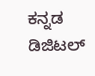ಕನ್ನಡ ಡಿಜಿಟಲ್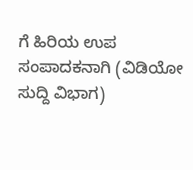ಗೆ ಹಿರಿಯ ಉಪ ಸಂಪಾದಕನಾಗಿ (ವಿಡಿಯೋ ಸುದ್ದಿ ವಿಭಾಗ)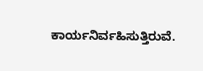ಕಾರ್ಯನಿರ್ವಹಿಸುತ್ತಿರುವೆ.